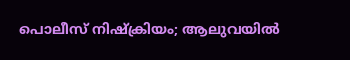പൊലീസ് നിഷ്ക്രിയം; ആലുവയിൽ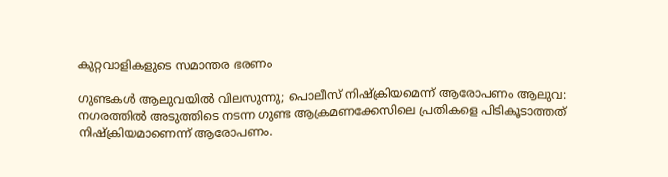കുറ്റവാളികളുടെ സമാന്തര ഭരണം

ഗുണ്ടകൾ ആലുവയിൽ വിലസുന്നു; പൊലീസ് നിഷ്ക്രിയമെന്ന് ആരോപണം ആലുവ: നഗരത്തിൽ അടുത്തിടെ നടന്ന ഗുണ്ട ആക്രമണക്കേസിലെ പ്രതികളെ പിടികൂടാത്തത് നിഷ്ക്രിയമാണെന്ന് ആരോപണം.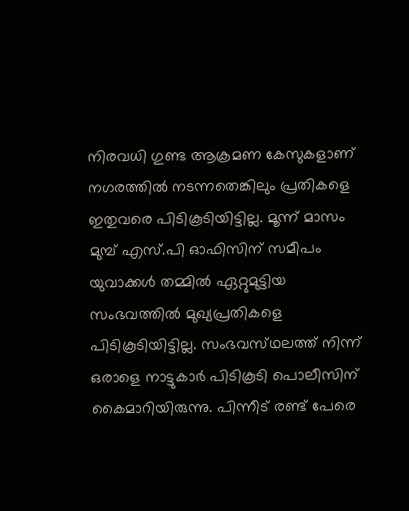നിരവധി ഗുണ്ട ആക്രമണ കേസുകളാണ് നഗരത്തിൽ നടന്നതെങ്കിലും പ്രതികളെ ഇതുവരെ പിടികൂടിയിട്ടില്ല. മൂന്ന് മാസം മുമ്പ് എസ്.പി ഓഫിസിന് സമീപം യുവാക്കൾ തമ്മിൽ ഏറ്റുമുട്ടിയ സംഭവത്തിൽ മുഖ്യപ്രതികളെ പിടികൂടിയിട്ടില്ല. സംഭവസ്‌ഥലത്ത് നിന്ന് ഒരാളെ നാട്ടുകാർ പിടികൂടി പൊലീസിന് കൈമാറിയിരുന്നു. പിന്നീട് രണ്ട് പേരെ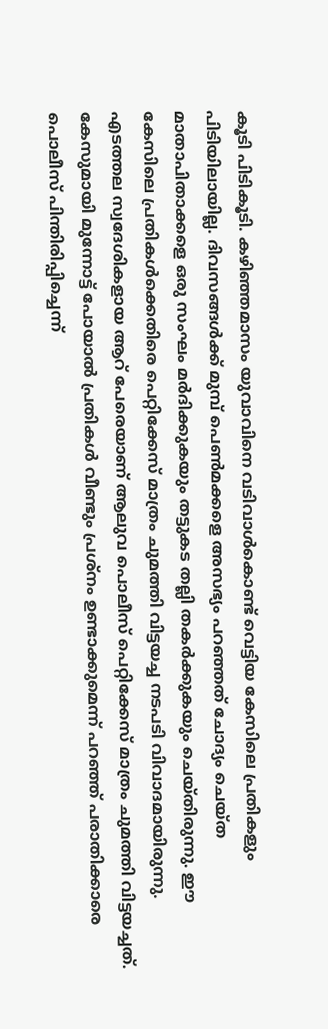കൂടി പിടികൂടി. കഴിഞ്ഞമാസം യുവാവിനെ വടിവാൾകൊണ്ട് വെട്ടിയ കേസിലെ പ്രതികളും പിടിയിലായില്ല. ദിവസങ്ങൾക്ക് മുമ്പ് പെൺമക്കളെ അസഭ്യം പറഞ്ഞത് ചോദ്യം ചെയ്‌ത മാതാപിതാക്കളെ ഒരു സംഘം മർദിക്കുകയും തട്ടുകട തല്ലി തകർക്കുകയും ചെയ്‌തിരുന്നു. ഈ കേസിലെ പ്രതികൾക്കെതിരെ പെറ്റിക്കേസ് മാത്രം ചുമത്തി വിട്ടയച്ച നടപടി വിവാദമായിരുന്നു. എടത്തല സ്വദേശികളായ ആറ് പേരെയാണ് ആലുവ പൊലീസ് പെറ്റിക്കേസ് മാത്രം ചുമത്തി വിട്ടയച്ചത്. കേസുമായി മുന്നോട്ട് പോയാൽ പ്രതികൾ വീണ്ടും പ്രശ്നം ഉണ്ടാക്കുമെന്ന് പറഞ്ഞ് പരാതിക്കാരെ പൊലീസ് പിന്തിരിപ്പിച്ചെന്ന്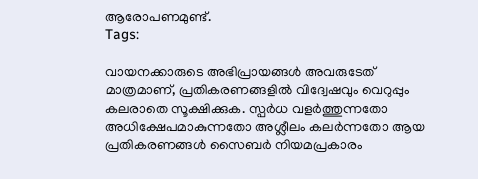ആരോപണമുണ്ട്.
Tags:

വായനക്കാരുടെ അഭിപ്രായങ്ങള്‍ അവരുടേത് മാത്രമാണ്, പ്രതികരണങ്ങളിൽ വിദ്വേഷവും വെറുപ്പും കലരാതെ സൂക്ഷിക്കുക. സ്പർധ വളർത്തുന്നതോ അധിക്ഷേപമാകുന്നതോ അശ്ലീലം കലർന്നതോ ആയ പ്രതികരണങ്ങൾ സൈബർ നിയമപ്രകാരം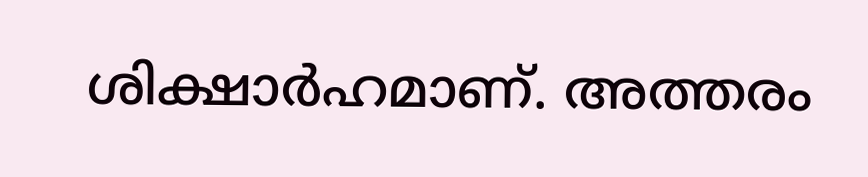ശിക്ഷാർഹമാണ്. അത്തരം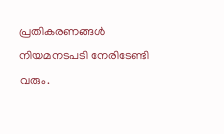പ്രതികരണങ്ങൾ നിയമനടപടി നേരിടേണ്ടി വരും.